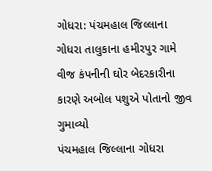ગોધરા: પંચમહાલ જિલ્લાના ગોધરા તાલુકાના હમીરપુર ગામે વીજ કંપનીની ઘોર બેદરકારીના કારણે અબોલ પશુએ પોતાનો જીવ ગુમાવ્યો
પંચમહાલ જિલ્લાના ગોધરા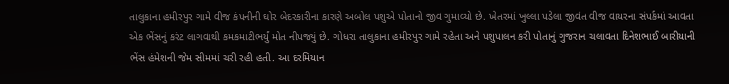તાલુકાના હમીરપુર ગામે વીજ કંપનીની ઘોર બેદરકારીના કારણે અબોલ પશુએ પોતાનો જીવ ગુમાવ્યો છે. ખેતરમાં ખુલ્લા પડેલા જીવંત વીજ વાયરના સંપર્કમાં આવતા એક ભેંસનું કરંટ લાગવાથી કમકમાટીભર્યું મોત નીપજ્યું છે. ગોધરા તાલુકાના હમીરપુર ગામે રહેતા અને પશુપાલન કરી પોતાનું ગુજરાન ચલાવતા દિનેશભાઈ બારીયાની ભેંસ હંમેશની જેમ સીમમાં ચરી રહી હતી. આ દરમિયાન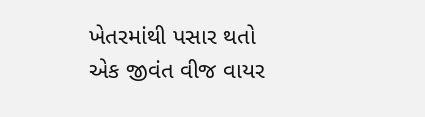ખેતરમાંથી પસાર થતો એક જીવંત વીજ વાયર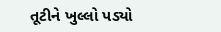તૂટીને ખુલ્લો પડ્યો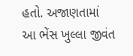હતો. અજાણતામાં આ ભેંસ ખુલ્લા જીવંત